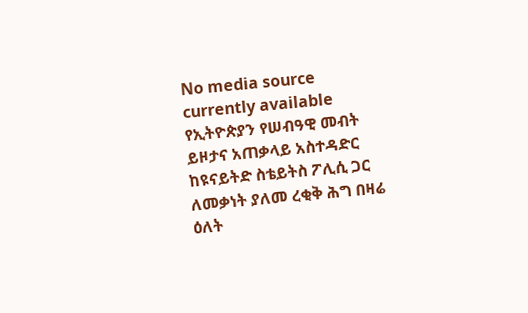No media source currently available
የኢትዮጵያን የሠብዓዊ መብት ይዞታና አጠቃላይ አስተዳድር ከዩናይትድ ስቴይትስ ፖሊሲ ጋር ለመቃነት ያለመ ረቂቅ ሕግ በዛሬ ዕለት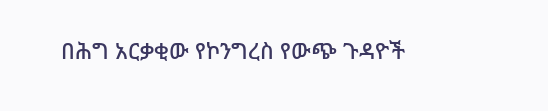በሕግ አርቃቂው የኮንግረስ የውጭ ጉዳዮች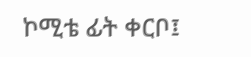ኮሚቴ ፊት ቀርቦ፤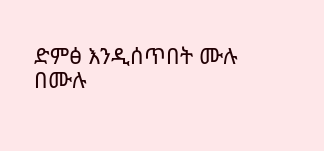ድምፅ እንዲሰጥበት ሙሉ በሙሉ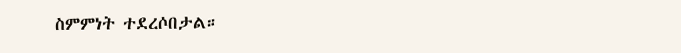ስምምነት ተደረሶበታል።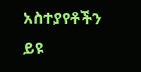አስተያየቶችን ይዩ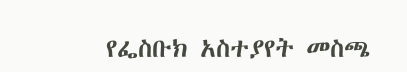የፌስቡክ አስተያየት መስጫ